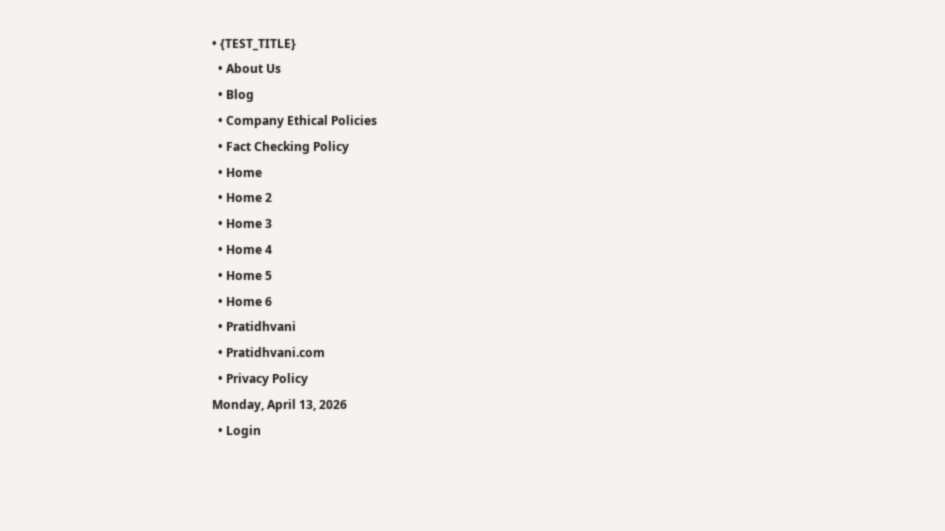• {TEST_TITLE}
  • About Us
  • Blog
  • Company Ethical Policies
  • Fact Checking Policy
  • Home
  • Home 2
  • Home 3
  • Home 4
  • Home 5
  • Home 6
  • Pratidhvani
  • Pratidhvani.com
  • Privacy Policy
Monday, April 13, 2026
  • Login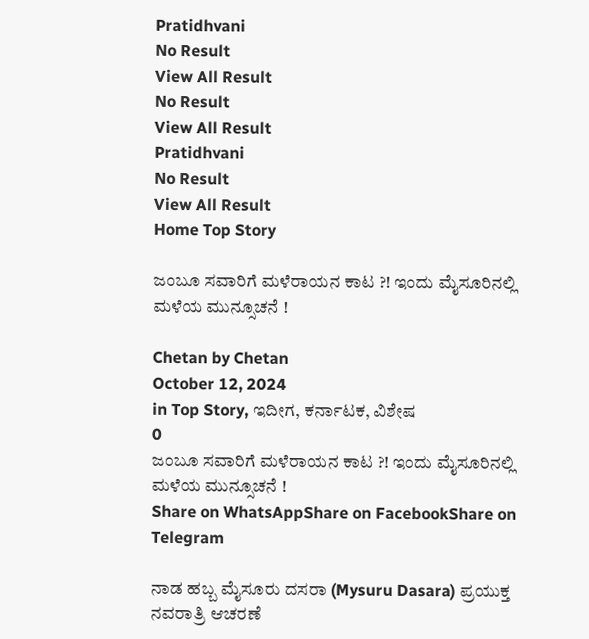Pratidhvani
No Result
View All Result
No Result
View All Result
Pratidhvani
No Result
View All Result
Home Top Story

ಜಂಬೂ ಸವಾರಿಗೆ ಮಳೆರಾಯನ ಕಾಟ ?! ಇಂದು ಮೈಸೂರಿನಲ್ಲಿ ಮಳೆಯ ಮುನ್ಸೂಚನೆ !

Chetan by Chetan
October 12, 2024
in Top Story, ಇದೀಗ, ಕರ್ನಾಟಕ, ವಿಶೇಷ
0
ಜಂಬೂ ಸವಾರಿಗೆ ಮಳೆರಾಯನ ಕಾಟ ?! ಇಂದು ಮೈಸೂರಿನಲ್ಲಿ ಮಳೆಯ ಮುನ್ಸೂಚನೆ !
Share on WhatsAppShare on FacebookShare on Telegram

ನಾಡ ಹಬ್ಬ ಮೈಸೂರು ದಸರಾ (Mysuru Dasara) ಪ್ರಯುಕ್ತ ನವರಾತ್ರಿ ಆಚರಣೆ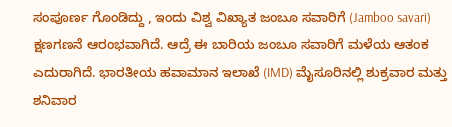ಸಂಪೂರ್ಣ ಗೊಂಡಿದ್ದು , ಇಂದು ವಿಶ್ವ ವಿಖ್ಯಾತ ಜಂಬೂ ಸವಾರಿಗೆ (Jamboo savari) ಕ್ಷಣಗಣನೆ ಆರಂಭವಾಗಿದೆ. ಆದ್ರೆ ಈ ಬಾರಿಯ ಜಂಬೂ ಸವಾರಿಗೆ ಮಳೆಯ ಆತಂಕ ಎದುರಾಗಿದೆ. ಭಾರತೀಯ ಹವಾಮಾನ ಇಲಾಖೆ (IMD) ಮೈಸೂರಿನಲ್ಲಿ ಶುಕ್ರವಾರ ಮತ್ತು ಶನಿವಾರ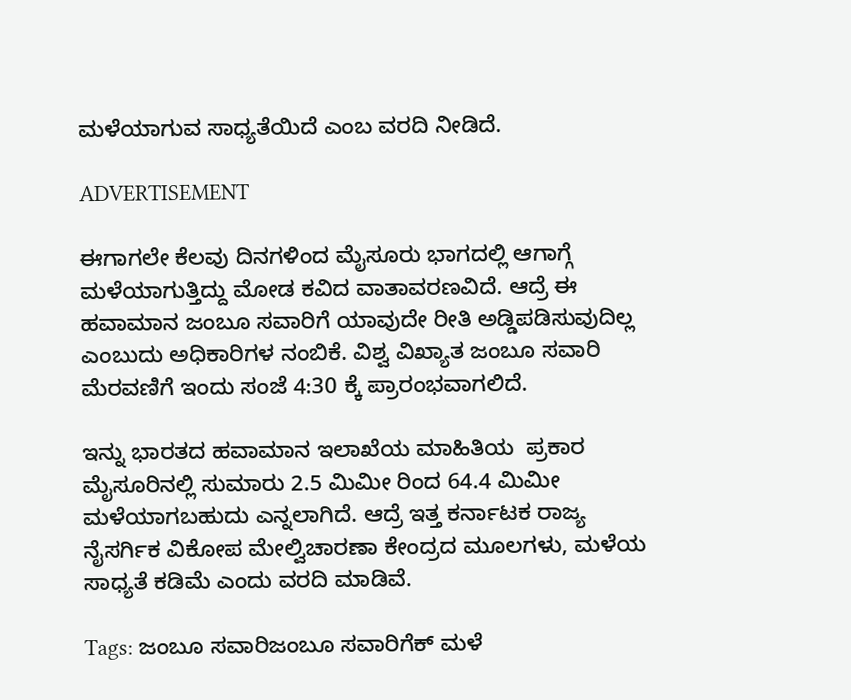ಮಳೆಯಾಗುವ ಸಾಧ್ಯತೆಯಿದೆ ಎಂಬ ವರದಿ ನೀಡಿದೆ.

ADVERTISEMENT

ಈಗಾಗಲೇ ಕೆಲವು ದಿನಗಳಿಂದ ಮೈಸೂರು ಭಾಗದಲ್ಲಿ ಆಗಾಗ್ಗೆ ಮಳೆಯಾಗುತ್ತಿದ್ದು ಮೋಡ ಕವಿದ ವಾತಾವರಣವಿದೆ. ಆದ್ರೆ ಈ ಹವಾಮಾನ ಜಂಬೂ ಸವಾರಿಗೆ ಯಾವುದೇ ರೀತಿ ಅಡ್ಡಿಪಡಿಸುವುದಿಲ್ಲ ಎಂಬುದು ಅಧಿಕಾರಿಗಳ ನಂಬಿಕೆ. ವಿಶ್ವ ವಿಖ್ಯಾತ ಜಂಬೂ ಸವಾರಿ ಮೆರವಣಿಗೆ ಇಂದು ಸಂಜೆ 4:30 ಕ್ಕೆ ಪ್ರಾರಂಭವಾಗಲಿದೆ.

ಇನ್ನು ಭಾರತದ ಹವಾಮಾನ ಇಲಾಖೆಯ ಮಾಹಿತಿಯ  ಪ್ರಕಾರ ಮೈಸೂರಿನಲ್ಲಿ ಸುಮಾರು 2.5 ಮಿಮೀ ರಿಂದ 64.4 ಮಿಮೀ ಮಳೆಯಾಗಬಹುದು ಎನ್ನಲಾಗಿದೆ. ಆದ್ರೆ ಇತ್ತ ಕರ್ನಾಟಕ ರಾಜ್ಯ ನೈಸರ್ಗಿಕ ವಿಕೋಪ ಮೇಲ್ವಿಚಾರಣಾ ಕೇಂದ್ರದ ಮೂಲಗಳು, ಮಳೆಯ ಸಾಧ್ಯತೆ ಕಡಿಮೆ ಎಂದು ವರದಿ ಮಾಡಿವೆ.

Tags: ಜಂಬೂ ಸವಾರಿಜಂಬೂ ಸವಾರಿಗೆಕ್ ಮಳೆ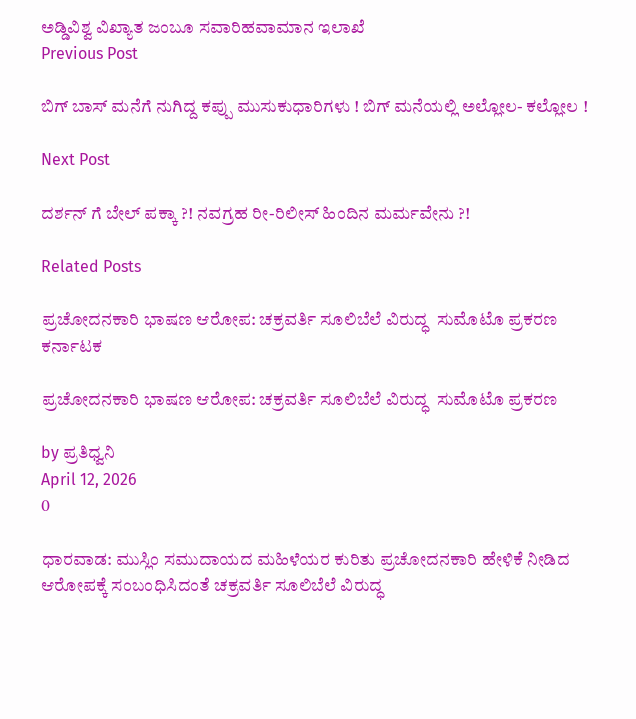ಅಡ್ಡಿವಿಶ್ವ ವಿಖ್ಯಾತ ಜಂಬೂ ಸವಾರಿಹವಾಮಾನ ಇಲಾಖೆ
Previous Post

ಬಿಗ್ ಬಾಸ್ ಮನೆಗೆ ನುಗಿದ್ದ ಕಪ್ಪು ಮುಸುಕುಧಾರಿಗಳು ! ಬಿಗ್‌ ಮನೆಯಲ್ಲಿ ಅಲ್ಲೋಲ- ಕಲ್ಲೋಲ !

Next Post

ದರ್ಶನ್ ಗೆ ಬೇಲ್ ಪಕ್ಕಾ ?! ನವಗ್ರಹ ರೀ-ರಿಲೀಸ್ ಹಿಂದಿನ ಮರ್ಮವೇನು ?!

Related Posts

ಪ್ರಚೋದನಕಾರಿ ಭಾಷಣ ಆರೋಪ: ಚಕ್ರವರ್ತಿ ಸೂಲಿಬೆಲೆ ವಿರುದ್ಧ  ಸುಮೊಟೊ ಪ್ರಕರಣ
ಕರ್ನಾಟಕ

ಪ್ರಚೋದನಕಾರಿ ಭಾಷಣ ಆರೋಪ: ಚಕ್ರವರ್ತಿ ಸೂಲಿಬೆಲೆ ವಿರುದ್ಧ  ಸುಮೊಟೊ ಪ್ರಕರಣ

by ಪ್ರತಿಧ್ವನಿ
April 12, 2026
0

ಧಾರವಾಡ: ಮುಸ್ಲಿಂ ಸಮುದಾಯದ ಮಹಿಳೆಯರ ಕುರಿತು ಪ್ರಚೋದನಕಾರಿ ಹೇಳಿಕೆ ನೀಡಿದ ಆರೋಪಕ್ಕೆ ಸಂಬಂಧಿಸಿದಂತೆ ಚಕ್ರವರ್ತಿ ಸೂಲಿಬೆಲೆ ವಿರುದ್ಧ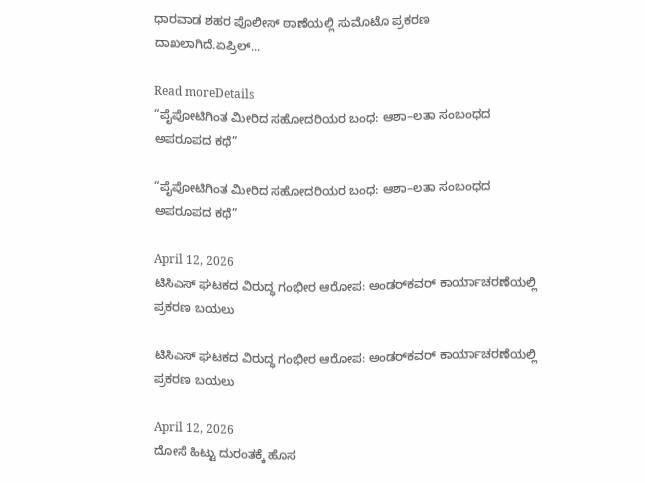ಧಾರವಾಡ ಶಹರ ಪೊಲೀಸ್ ಠಾಣೆಯಲ್ಲಿ ಸುಮೊಟೊ ಪ್ರಕರಣ ದಾಖಲಾಗಿದೆ.ಏಪ್ರಿಲ್...

Read moreDetails
“ಪೈಪೋಟಿಗಿಂತ ಮೀರಿದ ಸಹೋದರಿಯರ ಬಂಧ: ಆಶಾ–ಲತಾ ಸಂಬಂಧದ ಅಪರೂಪದ ಕಥೆ”

“ಪೈಪೋಟಿಗಿಂತ ಮೀರಿದ ಸಹೋದರಿಯರ ಬಂಧ: ಆಶಾ–ಲತಾ ಸಂಬಂಧದ ಅಪರೂಪದ ಕಥೆ”

April 12, 2026
ಟಿಸಿಎಸ್ ಘಟಕದ ವಿರುದ್ಧ ಗಂಭೀರ ಆರೋಪ: ಅಂಡರ್‌ಕವರ್ ಕಾರ್ಯಾಚರಣೆಯಲ್ಲಿ ಪ್ರಕರಣ ಬಯಲು

ಟಿಸಿಎಸ್ ಘಟಕದ ವಿರುದ್ಧ ಗಂಭೀರ ಆರೋಪ: ಅಂಡರ್‌ಕವರ್ ಕಾರ್ಯಾಚರಣೆಯಲ್ಲಿ ಪ್ರಕರಣ ಬಯಲು

April 12, 2026
ದೋಸೆ ಹಿಟ್ಟು ದುರಂತಕ್ಕೆ ಹೊಸ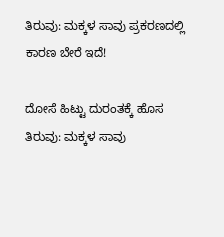ತಿರುವು: ಮಕ್ಕಳ ಸಾವು ಪ್ರಕರಣದಲ್ಲಿ  ಕಾರಣ ಬೇರೆ ಇದೆ!

ದೋಸೆ ಹಿಟ್ಟು ದುರಂತಕ್ಕೆ ಹೊಸ ತಿರುವು: ಮಕ್ಕಳ ಸಾವು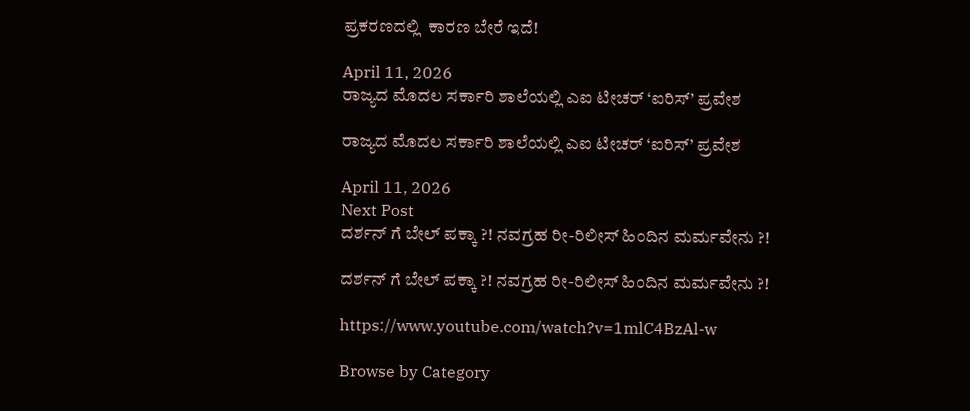ಪ್ರಕರಣದಲ್ಲಿ  ಕಾರಣ ಬೇರೆ ಇದೆ!

April 11, 2026
ರಾಜ್ಯದ ಮೊದಲ ಸರ್ಕಾರಿ ಶಾಲೆಯಲ್ಲಿ ಎಐ ಟೀಚರ್ ‘ಐರಿಸ್’ ಪ್ರವೇಶ

ರಾಜ್ಯದ ಮೊದಲ ಸರ್ಕಾರಿ ಶಾಲೆಯಲ್ಲಿ ಎಐ ಟೀಚರ್ ‘ಐರಿಸ್’ ಪ್ರವೇಶ

April 11, 2026
Next Post
ದರ್ಶನ್ ಗೆ ಬೇಲ್ ಪಕ್ಕಾ ?! ನವಗ್ರಹ ರೀ-ರಿಲೀಸ್ ಹಿಂದಿನ ಮರ್ಮವೇನು ?!

ದರ್ಶನ್ ಗೆ ಬೇಲ್ ಪಕ್ಕಾ ?! ನವಗ್ರಹ ರೀ-ರಿಲೀಸ್ ಹಿಂದಿನ ಮರ್ಮವೇನು ?!

https://www.youtube.com/watch?v=1mlC4BzAl-w

Browse by Category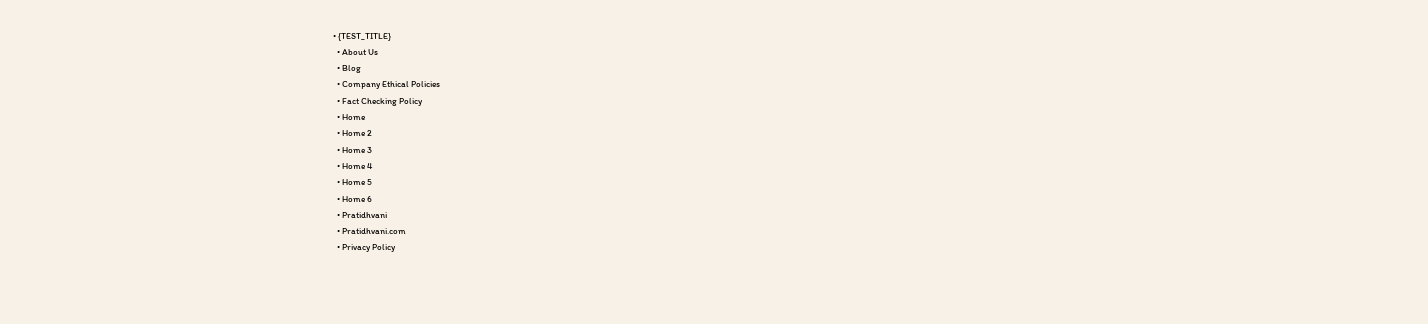• {TEST_TITLE}
  • About Us
  • Blog
  • Company Ethical Policies
  • Fact Checking Policy
  • Home
  • Home 2
  • Home 3
  • Home 4
  • Home 5
  • Home 6
  • Pratidhvani
  • Pratidhvani.com
  • Privacy Policy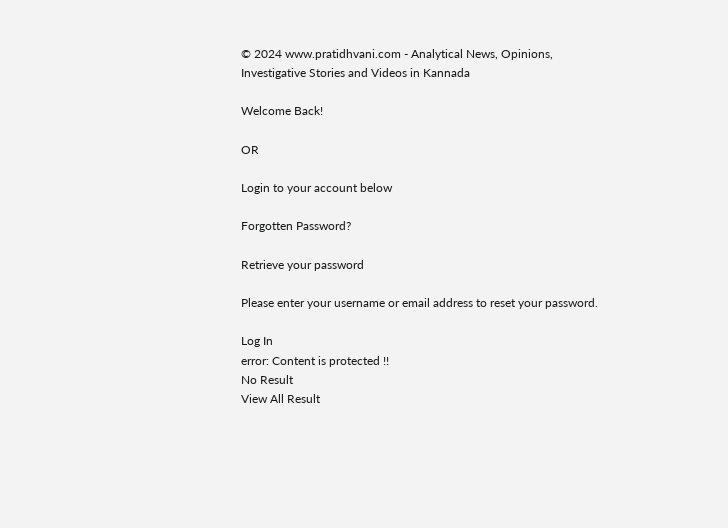© 2024 www.pratidhvani.com - Analytical News, Opinions, Investigative Stories and Videos in Kannada

Welcome Back!

OR

Login to your account below

Forgotten Password?

Retrieve your password

Please enter your username or email address to reset your password.

Log In
error: Content is protected !!
No Result
View All Result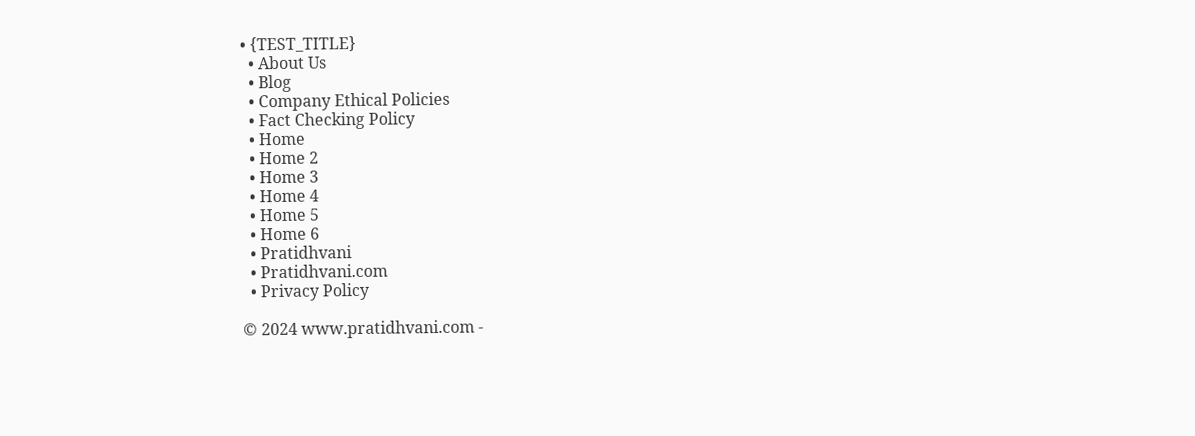• {TEST_TITLE}
  • About Us
  • Blog
  • Company Ethical Policies
  • Fact Checking Policy
  • Home
  • Home 2
  • Home 3
  • Home 4
  • Home 5
  • Home 6
  • Pratidhvani
  • Pratidhvani.com
  • Privacy Policy

© 2024 www.pratidhvani.com -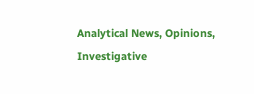Analytical News, Opinions, Investigative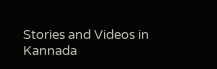Stories and Videos in Kannada